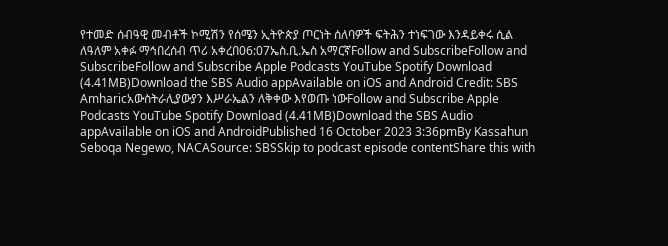የተመድ ሰብዓዊ መብቶች ኮሚሽን የሰሜን ኢትዮጵያ ጦርነት ሰለባዎች ፍትሕን ተነፍገው እንዳይቀሩ ሲል ለዓለም አቀፉ ማኅበረሰብ ጥሪ አቀረበ06:07ኤስ.ቢ.ኤስ አማርኛFollow and SubscribeFollow and SubscribeFollow and Subscribe Apple Podcasts YouTube Spotify Download (4.41MB)Download the SBS Audio appAvailable on iOS and Android Credit: SBS Amharicአውስትራሊያውያን እሥራኤልን ለቅቀው እየወጡ ነውFollow and Subscribe Apple Podcasts YouTube Spotify Download (4.41MB)Download the SBS Audio appAvailable on iOS and AndroidPublished 16 October 2023 3:36pmBy Kassahun Seboqa Negewo, NACASource: SBSSkip to podcast episode contentShare this with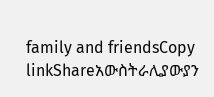family and friendsCopy linkShareአውስትራሊያውያን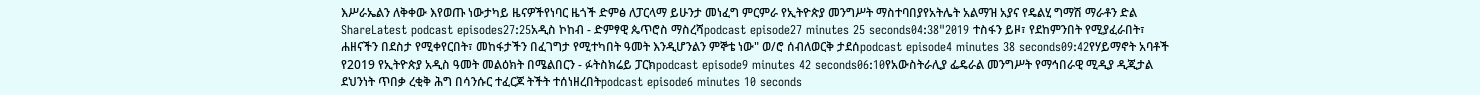እሥራኤልን ለቅቀው እየወጡ ነውታካይ ዜናዎችየነባር ዜጎች ድምፅ ለፓርላማ ይሁንታ መነፈግ ምርምራ የኢትዮጵያ መንግሥት ማስተባበያየአትሌት አልማዝ አያና የዴልሂ ግማሽ ማራቶን ድል ShareLatest podcast episodes27:25አዲስ ኮከብ - ድምፃዊ ጴጥሮስ ማስረሻpodcast episode27 minutes 25 seconds04:38"2019 ተስፋን ይዞ፣ የደከምንበት የሚያፈራበት፣ ሐዘናችን በደስታ የሚቀየርበት፣ መከፋታችን በፈገግታ የሚተካበት ዓመት እንዲሆንልን ምኞቴ ነው" ወ/ሮ ሰብለወርቅ ታደሰpodcast episode4 minutes 38 seconds09:42የሃይማኖት አባቶች የ2019 የኢትዮጵያ አዲስ ዓመት መልዕክት በሜልበርን - ፉትስክሬይ ፓርክpodcast episode9 minutes 42 seconds06:10የአውስትራሊያ ፌዴራል መንግሥት የማኅበራዊ ሚዲያ ዲጂታል ደህንነት ጥበቃ ረቂቅ ሕግ በሳንሱር ተፈርጆ ትችት ተሰነዘረበትpodcast episode6 minutes 10 seconds